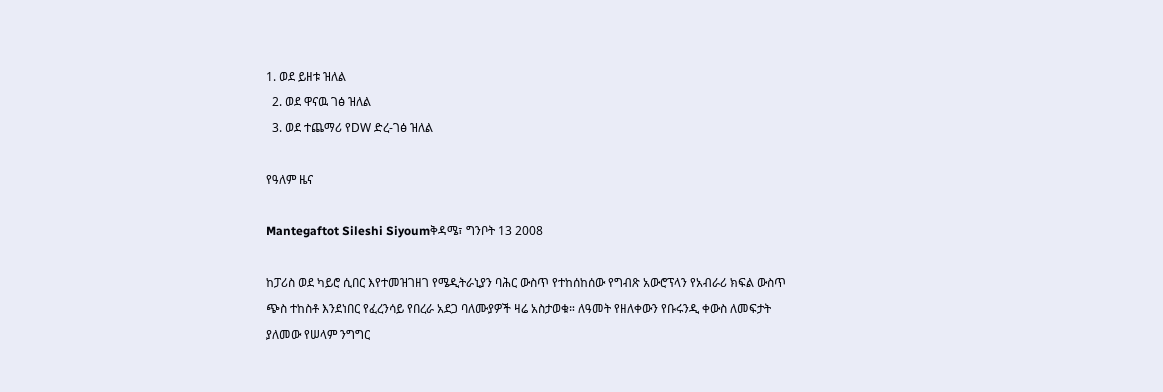1. ወደ ይዘቱ ዝለል
  2. ወደ ዋናዉ ገፅ ዝለል
  3. ወደ ተጨማሪ የDW ድረ-ገፅ ዝለል

የዓለም ዜና

Mantegaftot Sileshi Siyoumቅዳሜ፣ ግንቦት 13 2008

ከፓሪስ ወደ ካይሮ ሲበር እየተመዝገዘገ የሜዲትራኒያን ባሕር ውስጥ የተከሰከሰው የግብጽ አውሮፕላን የአብራሪ ክፍል ውስጥ ጭስ ተከስቶ እንደነበር የፈረንሳይ የበረራ አደጋ ባለሙያዎች ዛሬ አስታወቁ። ለዓመት የዘለቀውን የቡሩንዲ ቀውስ ለመፍታት ያለመው የሠላም ንግግር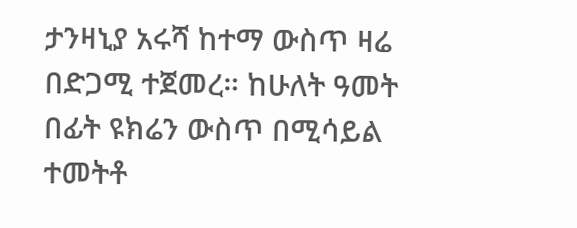ታንዛኒያ አሩሻ ከተማ ውስጥ ዛሬ በድጋሚ ተጀመረ። ከሁለት ዓመት በፊት ዩክሬን ውስጥ በሚሳይል ተመትቶ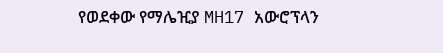የወደቀው የማሌዢያ MH17 አውሮፕላን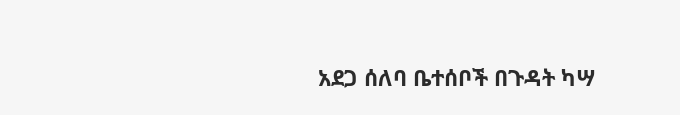አደጋ ሰለባ ቤተሰቦች በጉዳት ካሣ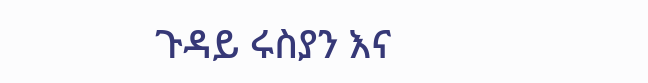ጉዳይ ሩስያን እና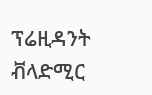ፕሬዚዳንት ቭላድሚር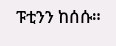ፑቲንን ከሰሱ።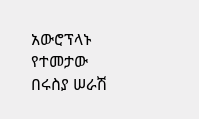አውሮፕላኑ የተመታው በሩስያ ሠራሽ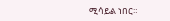ሚሳይል ነበር።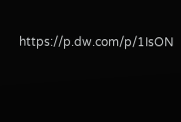https://p.dw.com/p/1IsON